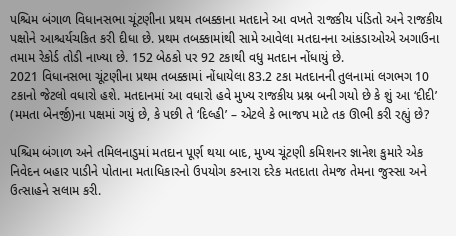પશ્ચિમ બંગાળ વિધાનસભા ચૂંટણીના પ્રથમ તબક્કાના મતદાને આ વખતે રાજકીય પંડિતો અને રાજકીય પક્ષોને આશ્ચર્યચકિત કરી દીધા છે. પ્રથમ તબક્કામાંથી સામે આવેલા મતદાનના આંકડાઓએ અગાઉના તમામ રેકોર્ડ તોડી નાખ્યા છે. 152 બેઠકો પર 92 ટકાથી વધુ મતદાન નોંધાયું છે.
2021 વિધાનસભા ચૂંટણીના પ્રથમ તબક્કામાં નોંધાયેલા 83.2 ટકા મતદાનની તુલનામાં લગભગ 10 ટકાનો જેટલો વધારો હશે. મતદાનમાં આ વધારો હવે મુખ્ય રાજકીય પ્રશ્ન બની ગયો છે કે શું આ ‘દીદી’ (મમતા બેનર્જી)ના પક્ષમાં ગયું છે, કે પછી તે ‘દિલ્હી’ – એટલે કે ભાજપ માટે તક ઊભી કરી રહ્યું છે?

પશ્ચિમ બંગાળ અને તમિલનાડુમાં મતદાન પૂર્ણ થયા બાદ, મુખ્ય ચૂંટણી કમિશનર જ્ઞાનેશ કુમારે એક નિવેદન બહાર પાડીને પોતાના મતાધિકારનો ઉપયોગ કરનારા દરેક મતદાતા તેમજ તેમના જુસ્સા અને ઉત્સાહને સલામ કરી.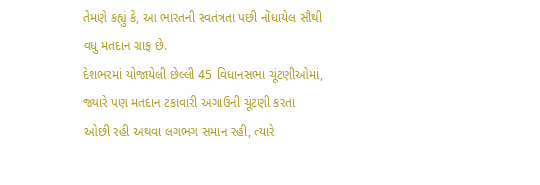તેમણે કહ્યું કે, આ ભારતની સ્વતંત્રતા પછી નોંધાયેલ સૌથી વધુ મતદાન ગ્રાફ છે.
દેશભરમાં યોજાયેલી છેલ્લી 45 વિધાનસભા ચૂંટણીઓમાં, જ્યારે પણ મતદાન ટકાવારી અગાઉની ચૂંટણી કરતા ઓછી રહી અથવા લગભગ સમાન રહી, ત્યારે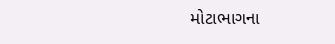મોટાભાગના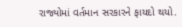રાજ્યોમાં વર્તમાન સરકારને ફાયદો થયો.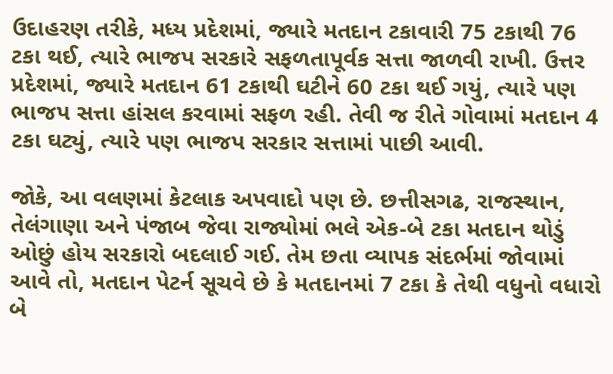ઉદાહરણ તરીકે, મધ્ય પ્રદેશમાં, જ્યારે મતદાન ટકાવારી 75 ટકાથી 76 ટકા થઈ, ત્યારે ભાજપ સરકારે સફળતાપૂર્વક સત્તા જાળવી રાખી. ઉત્તર પ્રદેશમાં, જ્યારે મતદાન 61 ટકાથી ઘટીને 60 ટકા થઈ ગયું, ત્યારે પણ ભાજપ સત્તા હાંસલ કરવામાં સફળ રહી. તેવી જ રીતે ગોવામાં મતદાન 4 ટકા ઘટ્યું, ત્યારે પણ ભાજપ સરકાર સત્તામાં પાછી આવી.

જોકે, આ વલણમાં કેટલાક અપવાદો પણ છે. છત્તીસગઢ, રાજસ્થાન, તેલંગાણા અને પંજાબ જેવા રાજ્યોમાં ભલે એક-બે ટકા મતદાન થોડું ઓછું હોય સરકારો બદલાઈ ગઈ. તેમ છતા વ્યાપક સંદર્ભમાં જોવામાં આવે તો, મતદાન પેટર્ન સૂચવે છે કે મતદાનમાં 7 ટકા કે તેથી વધુનો વધારો બે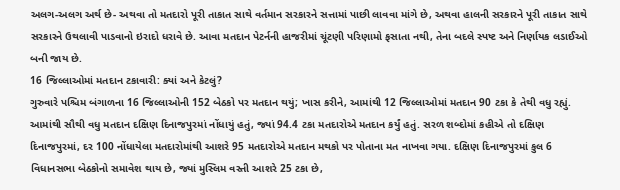અલગ-અલગ અર્થ છે- અથવા તો મતદારો પૂરી તાકાત સાથે વર્તમાન સરકારને સત્તામાં પાછી લાવવા માંગે છે, અથવા હાલની સરકારને પૂરી તાકાત સાથે સરકારને ઉથલાવી પાડવાનો ઇરાદો ધરાવે છે. આવા મતદાન પેટર્નની હાજરીમાં ચૂંટણી પરિણામો ફસાતા નથી, તેના બદલે સ્પષ્ટ અને નિર્ણાયક લડાઈઓ બની જાય છે.
16 જિલ્લાઓમાં મતદાન ટકાવારી: ક્યાં અને કેટલું?
ગુરુવારે પશ્ચિમ બંગાળના 16 જિલ્લાઓની 152 બેઠકો પર મતદાન થયું; ખાસ કરીને, આમાંથી 12 જિલ્લાઓમાં મતદાન 90 ટકા કે તેથી વધુ રહ્યું. આમાંથી સૌથી વધુ મતદાન દક્ષિણ દિનાજપુરમાં નોંધાયું હતું, જ્યાં 94.4 ટકા મતદારોએ મતદાન કર્યું હતું. સરળ શબ્દોમાં કહીએ તો દક્ષિણ દિનાજપુરમાં, દર 100 નોંધાયેલા મતદારોમાંથી આશરે 95 મતદારોએ મતદાન મથકો પર પોતાના મત નાખવા ગયા. દક્ષિણ દિનાજપુરમાં કુલ 6 વિધાનસભા બેઠકોનો સમાવેશ થાય છે, જ્યાં મુસ્લિમ વસ્તી આશરે 25 ટકા છે,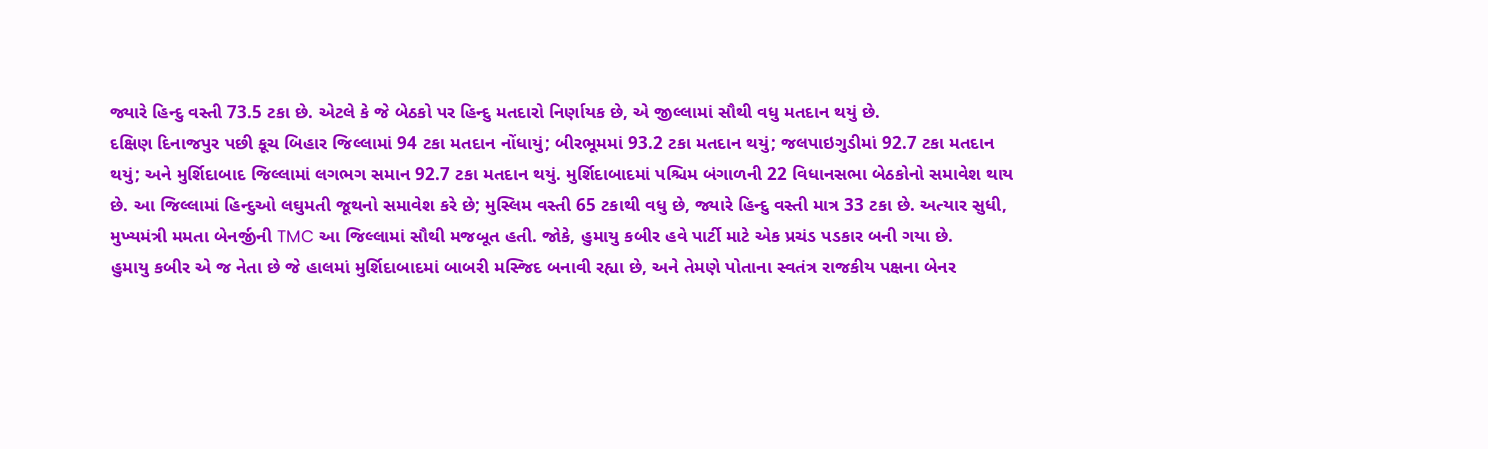જ્યારે હિન્દુ વસ્તી 73.5 ટકા છે. એટલે કે જે બેઠકો પર હિન્દુ મતદારો નિર્ણાયક છે, એ જીલ્લામાં સૌથી વધુ મતદાન થયું છે.
દક્ષિણ દિનાજપુર પછી કૂચ બિહાર જિલ્લામાં 94 ટકા મતદાન નોંધાયું; બીરભૂમમાં 93.2 ટકા મતદાન થયું; જલપાઇગુડીમાં 92.7 ટકા મતદાન થયું; અને મુર્શિદાબાદ જિલ્લામાં લગભગ સમાન 92.7 ટકા મતદાન થયું. મુર્શિદાબાદમાં પશ્ચિમ બંગાળની 22 વિધાનસભા બેઠકોનો સમાવેશ થાય છે. આ જિલ્લામાં હિન્દુઓ લઘુમતી જૂથનો સમાવેશ કરે છે; મુસ્લિમ વસ્તી 65 ટકાથી વધુ છે, જ્યારે હિન્દુ વસ્તી માત્ર 33 ટકા છે. અત્યાર સુધી, મુખ્યમંત્રી મમતા બેનર્જીની TMC આ જિલ્લામાં સૌથી મજબૂત હતી. જોકે, હુમાયુ કબીર હવે પાર્ટી માટે એક પ્રચંડ પડકાર બની ગયા છે.
હુમાયુ કબીર એ જ નેતા છે જે હાલમાં મુર્શિદાબાદમાં બાબરી મસ્જિદ બનાવી રહ્યા છે, અને તેમણે પોતાના સ્વતંત્ર રાજકીય પક્ષના બેનર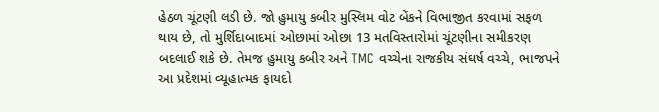હેઠળ ચૂંટણી લડી છે. જો હુમાયુ કબીર મુસ્લિમ વોટ બેંકને વિભાજીત કરવામાં સફળ થાય છે, તો મુર્શિદાબાદમાં ઓછામાં ઓછા 13 મતવિસ્તારોમાં ચૂંટણીના સમીકરણ બદલાઈ શકે છે. તેમજ હુમાયુ કબીર અને TMC વચ્ચેના રાજકીય સંઘર્ષ વચ્ચે, ભાજપને આ પ્રદેશમાં વ્યૂહાત્મક ફાયદો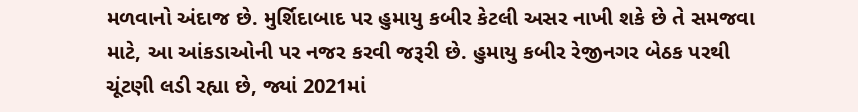મળવાનો અંદાજ છે. મુર્શિદાબાદ પર હુમાયુ કબીર કેટલી અસર નાખી શકે છે તે સમજવા માટે, આ આંકડાઓની પર નજર કરવી જરૂરી છે. હુમાયુ કબીર રેજીનગર બેઠક પરથી ચૂંટણી લડી રહ્યા છે, જ્યાં 2021માં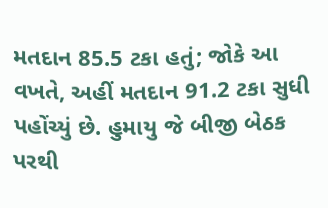મતદાન 85.5 ટકા હતું; જોકે આ વખતે, અહીં મતદાન 91.2 ટકા સુધી પહોંચ્યું છે. હુમાયુ જે બીજી બેઠક પરથી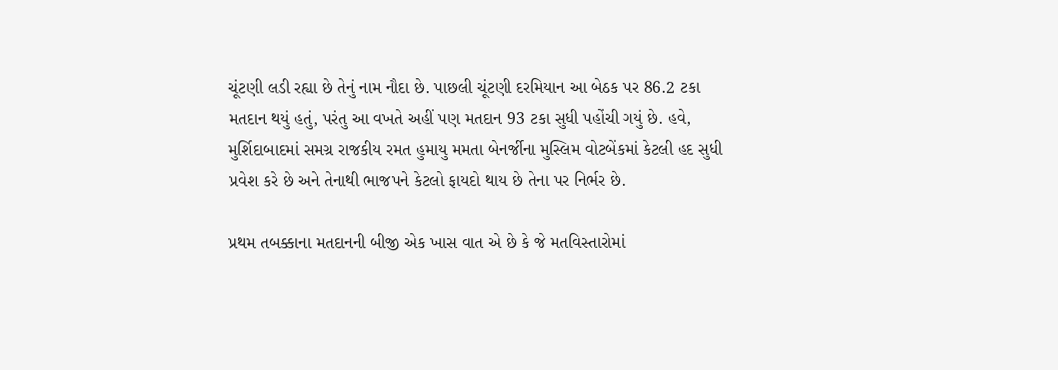ચૂંટણી લડી રહ્યા છે તેનું નામ નૌદા છે. પાછલી ચૂંટણી દરમિયાન આ બેઠક પર 86.2 ટકા મતદાન થયું હતું, પરંતુ આ વખતે અહીં પણ મતદાન 93 ટકા સુધી પહોંચી ગયું છે. હવે, મુર્શિદાબાદમાં સમગ્ર રાજકીય રમત હુમાયુ મમતા બેનર્જીના મુસ્લિમ વોટબેંકમાં કેટલી હદ સુધી પ્રવેશ કરે છે અને તેનાથી ભાજપને કેટલો ફાયદો થાય છે તેના પર નિર્ભર છે.

પ્રથમ તબક્કાના મતદાનની બીજી એક ખાસ વાત એ છે કે જે મતવિસ્તારોમાં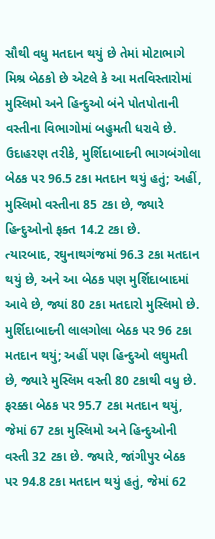સૌથી વધુ મતદાન થયું છે તેમાં મોટાભાગે મિશ્ર બેઠકો છે એટલે કે આ મતવિસ્તારોમાં મુસ્લિમો અને હિન્દુઓ બંને પોતપોતાની વસ્તીના વિભાગોમાં બહુમતી ધરાવે છે. ઉદાહરણ તરીકે, મુર્શિદાબાદની ભાગબંગોલા બેઠક પર 96.5 ટકા મતદાન થયું હતું; અહીં, મુસ્લિમો વસ્તીના 85 ટકા છે, જ્યારે હિન્દુઓનો ફક્ત 14.2 ટકા છે.
ત્યારબાદ, રઘુનાથગંજમાં 96.3 ટકા મતદાન થયું છે, અને આ બેઠક પણ મુર્શિદાબાદમાં આવે છે, જ્યાં 80 ટકા મતદારો મુસ્લિમો છે. મુર્શિદાબાદની લાલગોલા બેઠક પર 96 ટકા મતદાન થયું; અહીં પણ હિન્દુઓ લઘુમતી છે, જ્યારે મુસ્લિમ વસ્તી 80 ટકાથી વધુ છે. ફરક્કા બેઠક પર 95.7 ટકા મતદાન થયું, જેમાં 67 ટકા મુસ્લિમો અને હિન્દુઓની વસ્તી 32 ટકા છે. જ્યારે, જાંગીપુર બેઠક પર 94.8 ટકા મતદાન થયું હતું, જેમાં 62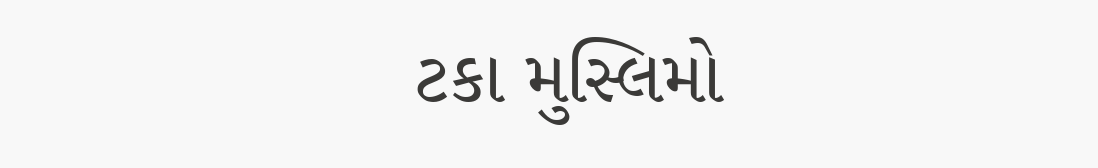ટકા મુસ્લિમો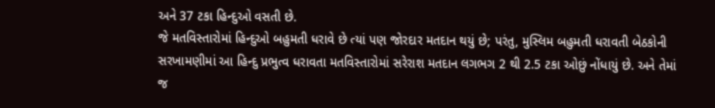અને 37 ટકા હિન્દુઓ વસતી છે.
જે મતવિસ્તારોમાં હિન્દુઓ બહુમતી ધરાવે છે ત્યાં પણ જોરદાર મતદાન થયું છે; પરંતુ, મુસ્લિમ બહુમતી ધરાવતી બેઠકોની સરખામણીમાં આ હિન્દુ પ્રભુત્વ ધરાવતા મતવિસ્તારોમાં સરેરાશ મતદાન લગભગ 2 થી 2.5 ટકા ઓછું નોંધાયું છે. અને તેમાં જ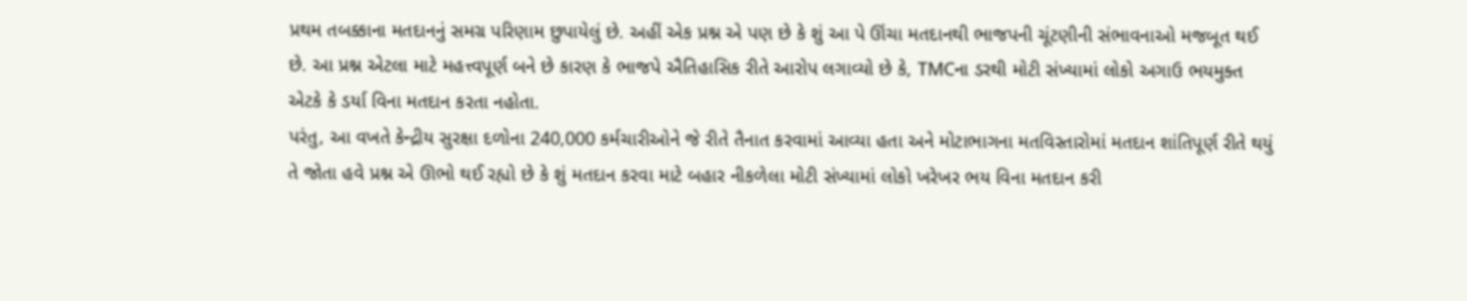પ્રથમ તબક્કાના મતદાનનું સમગ્ર પરિણામ છુપાયેલું છે. અહીં એક પ્રશ્ન એ પણ છે કે શું આ પે ઊંચા મતદાનથી ભાજપની ચૂંટણીની સંભાવનાઓ મજબૂત થઈ છે. આ પ્રશ્ન એટલા માટે મહત્ત્વપૂર્ણ બને છે કારણ કે ભાજપે ઐતિહાસિક રીતે આરોપ લગાવ્યો છે કે, TMCના ડરથી મોટી સંખ્યામાં લોકો અગાઉ ભયમુક્ત એટકે કે ડર્યા વિના મતદાન કરતા નહોતા.
પરંતુ, આ વખતે કેન્દ્રીય સુરક્ષા દળોના 240,000 કર્મચારીઓને જે રીતે તૈનાત કરવામાં આવ્યા હતા અને મોટાભાગના મતવિસ્તારોમાં મતદાન શાંતિપૂર્ણ રીતે થયું તે જોતા હવે પ્રશ્ન એ ઊભો થઈ રહ્યો છે કે શું મતદાન કરવા માટે બહાર નીકળેલા મોટી સંખ્યામાં લોકો ખરેખર ભય વિના મતદાન કરી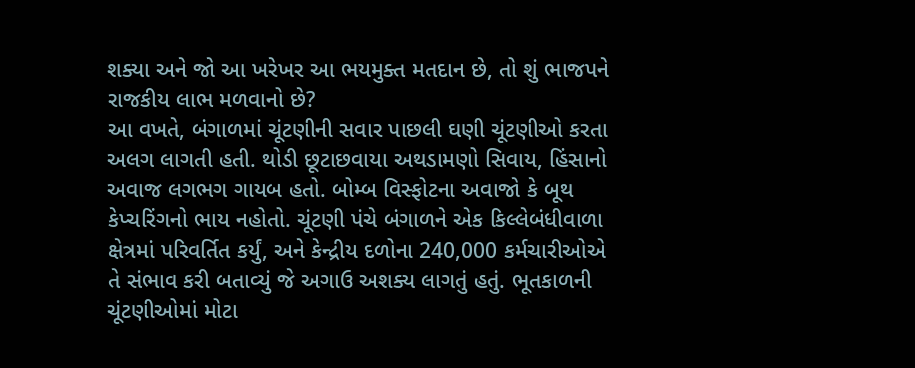શક્યા અને જો આ ખરેખર આ ભયમુક્ત મતદાન છે, તો શું ભાજપને રાજકીય લાભ મળવાનો છે?
આ વખતે, બંગાળમાં ચૂંટણીની સવાર પાછલી ઘણી ચૂંટણીઓ કરતા અલગ લાગતી હતી. થોડી છૂટાછવાયા અથડામણો સિવાય, હિંસાનો અવાજ લગભગ ગાયબ હતો. બોમ્બ વિસ્ફોટના અવાજો કે બૂથ કેપ્ચરિંગનો ભાય નહોતો. ચૂંટણી પંચે બંગાળને એક કિલ્લેબંધીવાળા ક્ષેત્રમાં પરિવર્તિત કર્યું, અને કેન્દ્રીય દળોના 240,000 કર્મચારીઓએ તે સંભાવ કરી બતાવ્યું જે અગાઉ અશક્ય લાગતું હતું. ભૂતકાળની ચૂંટણીઓમાં મોટા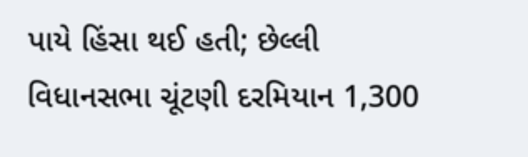પાયે હિંસા થઈ હતી; છેલ્લી વિધાનસભા ચૂંટણી દરમિયાન 1,300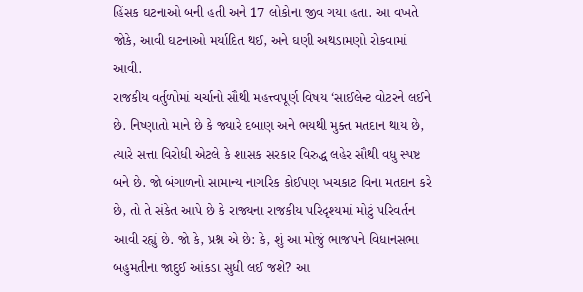હિંસક ઘટનાઓ બની હતી અને 17 લોકોના જીવ ગયા હતા. આ વખતે જોકે, આવી ઘટનાઓ મર્યાદિત થઈ, અને ઘણી અથડામણો રોકવામાં આવી.
રાજકીય વર્તુળોમાં ચર્ચાનો સૌથી મહત્ત્વપૂર્ણ વિષય ‘સાઈલેન્ટ વોટરને લઈને છે. નિષ્ણાતો માને છે કે જ્યારે દબાણ અને ભયથી મુક્ત મતદાન થાય છે, ત્યારે સત્તા વિરોધી એટલે કે શાસક સરકાર વિરુદ્ધ લહેર સૌથી વધુ સ્પષ્ટ બને છે. જો બંગાળનો સામાન્ય નાગરિક કોઈપણ ખચકાટ વિના મતદાન કરે છે, તો તે સંકેત આપે છે કે રાજ્યના રાજકીય પરિદૃશ્યમાં મોટું પરિવર્તન આવી રહ્યું છે. જો કે, પ્રશ્ન એ છે: કે, શું આ મોજું ભાજપને વિધાનસભા બહુમતીના જાદુઈ આંકડા સુધી લઈ જશે? આ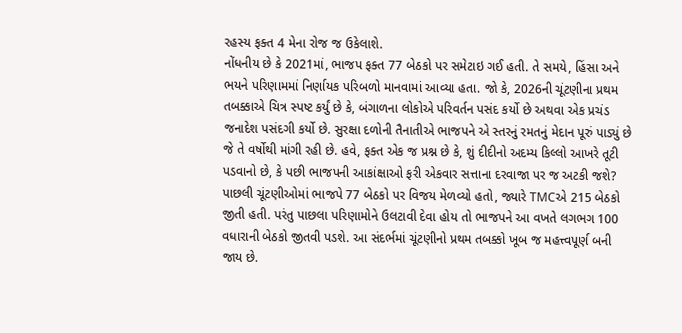રહસ્ય ફક્ત 4 મેના રોજ જ ઉકેલાશે.
નોંધનીય છે કે 2021માં, ભાજપ ફક્ત 77 બેઠકો પર સમેટાઇ ગઈ હતી. તે સમયે, હિંસા અને ભયને પરિણામમાં નિર્ણાયક પરિબળો માનવામાં આવ્યા હતા. જો કે, 2026ની ચૂંટણીના પ્રથમ તબક્કાએ ચિત્ર સ્પષ્ટ કર્યું છે કે, બંગાળના લોકોએ પરિવર્તન પસંદ કર્યો છે અથવા એક પ્રચંડ જનાદેશ પસંદગી કર્યો છે. સુરક્ષા દળોની તૈનાતીએ ભાજપને એ સ્તરનું રમતનું મેદાન પૂરું પાડ્યું છે જે તે વર્ષોથી માંગી રહી છે. હવે, ફક્ત એક જ પ્રશ્ન છે કે, શું દીદીનો અદમ્ય કિલ્લો આખરે તૂટી પડવાનો છે, કે પછી ભાજપની આકાંક્ષાઓ ફરી એકવાર સત્તાના દરવાજા પર જ અટકી જશે?
પાછલી ચૂંટણીઓમાં ભાજપે 77 બેઠકો પર વિજય મેળવ્યો હતો, જ્યારે TMCએ 215 બેઠકો જીતી હતી. પરંતુ પાછલા પરિણામોને ઉલટાવી દેવા હોય તો ભાજપને આ વખતે લગભગ 100 વધારાની બેઠકો જીતવી પડશે. આ સંદર્ભમાં ચૂંટણીનો પ્રથમ તબક્કો ખૂબ જ મહત્ત્વપૂર્ણ બની જાય છે.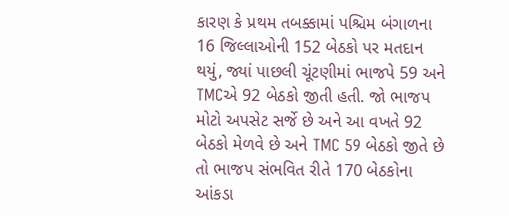કારણ કે પ્રથમ તબક્કામાં પશ્ચિમ બંગાળના 16 જિલ્લાઓની 152 બેઠકો પર મતદાન થયું, જ્યાં પાછલી ચૂંટણીમાં ભાજપે 59 અને TMCએ 92 બેઠકો જીતી હતી. જો ભાજપ મોટો અપસેટ સર્જે છે અને આ વખતે 92 બેઠકો મેળવે છે અને TMC 59 બેઠકો જીતે છે તો ભાજપ સંભવિત રીતે 170 બેઠકોના આંકડા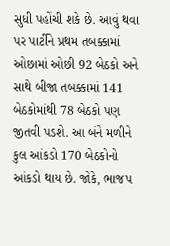સુધી પહોંચી શકે છે. આવું થવા પર પાર્ટીને પ્રથમ તબક્કામાં ઓછામાં ઓછી 92 બેઠકો અને સાથે બીજા તબક્કામાં 141 બેઠકોમાંથી 78 બેઠકો પણ જીતવી પડશે. આ બંને મળીને કુલ આંકડો 170 બેઠકોનો આંકડો થાય છે. જોકે, ભાજપ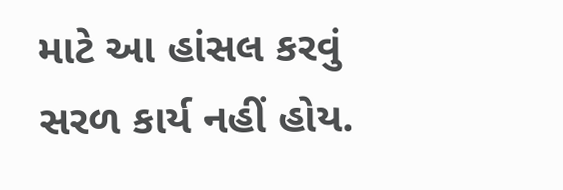માટે આ હાંસલ કરવું સરળ કાર્ય નહીં હોય.